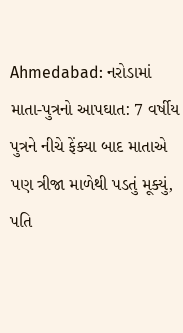Ahmedabad: નરોડામાં માતા-પુત્રનો આપઘાત: 7 વર્ષીય પુત્રને નીચે ફેંક્યા બાદ માતાએ પણ ત્રીજા માળેથી પડતું મૂક્યું, પતિ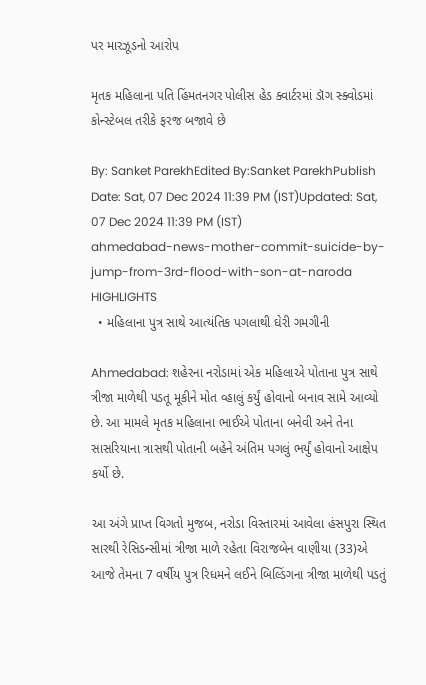પર મારઝૂડનો આરોપ

મૃતક મહિલાના પતિ હિંમતનગર પોલીસ હેડ ક્વાર્ટરમાં ડૉગ સ્ક્વોડમાં કોન્સ્ટેબલ તરીકે ફરજ બજાવે છે

By: Sanket ParekhEdited By:Sanket ParekhPublish Date: Sat, 07 Dec 2024 11:39 PM (IST)Updated: Sat, 07 Dec 2024 11:39 PM (IST)
ahmedabad-news-mother-commit-suicide-by-jump-from-3rd-flood-with-son-at-naroda
HIGHLIGHTS
  • મહિલાના પુત્ર સાથે આત્યંતિક પગલાથી ઘેરી ગમગીની

Ahmedabad: શહેરના નરોડામાં એક મહિલાએ પોતાના પુત્ર સાથે ત્રીજા માળેથી પડતૂ મૂકીને મોત વ્હાલું કર્યું હોવાનો બનાવ સામે આવ્યો છે. આ મામલે મૃતક મહિલાના ભાઈએ પોતાના બનેવી અને તેના સાસરિયાના ત્રાસથી પોતાની બહેને અંતિમ પગલું ભર્યું હોવાનો આક્ષેપ કર્યો છે.

આ અંગે પ્રાપ્ત વિગતો મુજબ, નરોડા વિસ્તારમાં આવેલા હંસપુરા સ્થિત સારથી રેસિડન્સીમાં ત્રીજા માળે રહેતા વિરાજબેન વાણીયા (33)એ આજે તેમના 7 વર્ષીય પુત્ર રિધમને લઈને બિલ્ડિંગના ત્રીજા માળેથી પડતું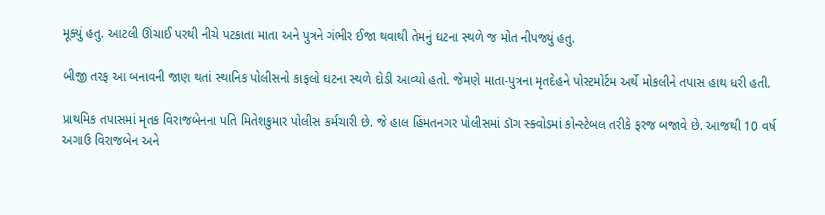મૂક્યું હતુ. આટલી ઊંચાઈ પરથી નીચે પટકાતા માતા અને પુત્રને ગંભીર ઈજા થવાથી તેમનું ઘટના સ્થળે જ મોત નીપજ્યું હતુ.

બીજી તરફ આ બનાવની જાણ થતાં સ્થાનિક પોલીસનો કાફલો ઘટના સ્થળે દોડી આવ્યો હતો. જેમણે માતા-પુત્રના મૃતદેહને પોસ્ટમોર્ટમ અર્થે મોકલીને તપાસ હાથ ધરી હતી.

પ્રાથમિક તપાસમાં મૃતક વિરાજબેનના પતિ મિતેશકુમાર પોલીસ કર્મચારી છે. જે હાલ હિંમતનગર પોલીસમાં ડૉગ સ્ક્વોડમાં કોન્સ્ટેબલ તરીકે ફરજ બજાવે છે. આજથી 10 વર્ષ અગાઉ વિરાજબેન અને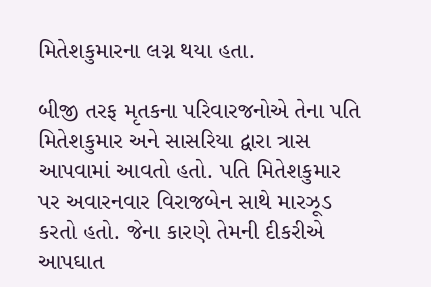મિતેશકુમારના લગ્ન થયા હતા.

બીજી તરફ મૃતકના પરિવારજનોએ તેના પતિ મિતેશકુમાર અને સાસરિયા દ્વારા ત્રાસ આપવામાં આવતો હતો. પતિ મિતેશકુમાર પર અવારનવાર વિરાજબેન સાથે મારઝૂડ કરતો હતો. જેના કારણે તેમની દીકરીએ આપઘાત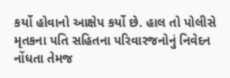કર્યો હોવાનો આક્ષેપ કર્યો છે. હાલ તો પોલીસે મૃતકના પતિ સહિતના પરિવારજનોનું નિવેદન નોંધતા તેમજ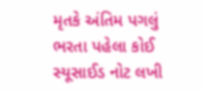મૃતકે અંતિમ પગલું ભરતા પહેલા કોઈ સ્યૂસાઈડ નોટ લખી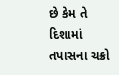છે કેમ તે દિશામાં તપાસના ચક્રો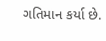ગતિમાન કર્યા છે.